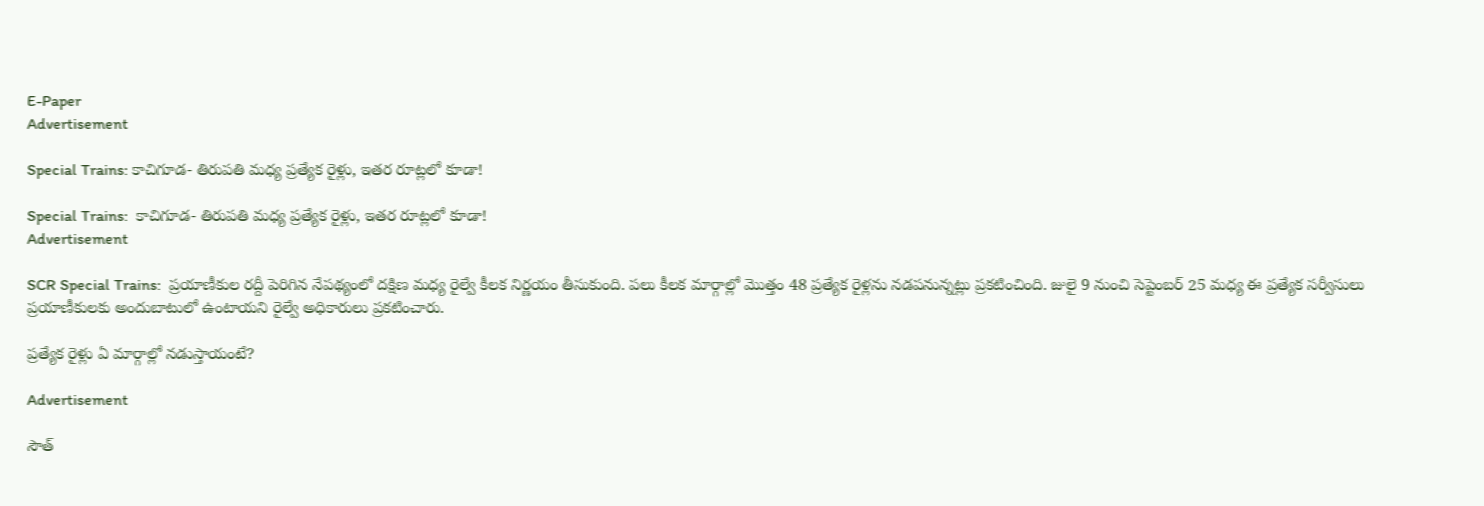E-Paper
Advertisement

Special Trains: కాచిగూడ- తిరుపతి మధ్య ప్రత్యేక రైళ్లు, ఇతర రూట్లలో కూడా!

Special Trains:  కాచిగూడ- తిరుపతి మధ్య ప్రత్యేక రైళ్లు, ఇతర రూట్లలో కూడా!
Advertisement

SCR Special Trains:  ప్రయాణీకుల రద్దీ పెరిగిన నేపథ్యంలో దక్షిణ మధ్య రైల్వే కీలక నిర్ణయం తీసుకుంది. పలు కీలక మార్గాల్లో మొత్తం 48 ప్రత్యేక రైళ్లను నడపనున్నట్లు ప్రకటించింది. జులై 9 నుంచి సెప్టెంబర్ 25 మధ్య ఈ ప్రత్యేక సర్వీసులు ప్రయాణీకులకు అందుబాటులో ఉంటాయని రైల్వే అధికారులు ప్రకటించారు.

ప్రత్యేక రైళ్లు ఏ మార్గాల్లో నడుస్తాయంటే?

Advertisement

సౌత్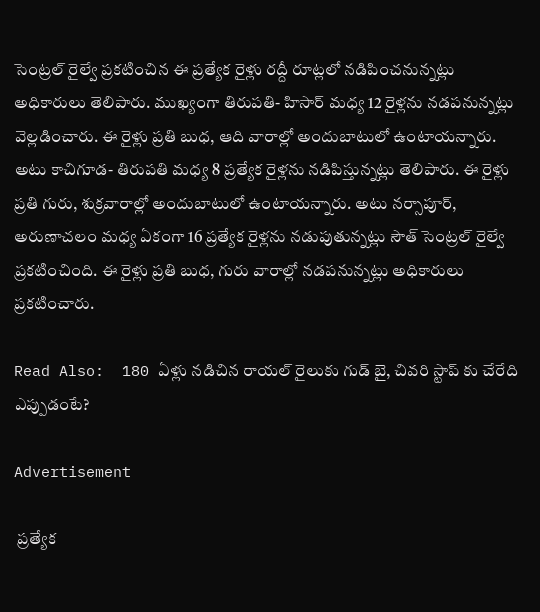సెంట్రల్ రైల్వే ప్రకటించిన ఈ ప్రత్యేక రైళ్లు రద్దీ రూట్లలో నడిపించనున్నట్లు అధికారులు తెలిపారు. ముఖ్యంగా తిరుపతి- హిసార్ మధ్య 12 రైళ్లను నడపనున్నట్లు వెల్లడించారు. ఈ రైళ్లు ప్రతి బుధ, ఆది వారాల్లో అందుబాటులో ఉంటాయన్నారు. అటు కాచిగూడ- తిరుపతి మధ్య 8 ప్రత్యేక రైళ్లను నడిపిస్తున్నట్లు తెలిపారు. ఈ రైళ్లు ప్రతి గురు, శుక్రవారాల్లో అందుబాటులో ఉంటాయన్నారు. అటు నర్సాపూర్, అరుణాచలం మధ్య ఏకంగా 16 ప్రత్యేక రైళ్లను నడుపుతున్నట్లు సౌత్ సెంట్రల్ రైల్వే ప్రకటించింది. ఈ రైళ్లు ప్రతి బుధ, గురు వారాల్లో నడపనున్నట్లు అధికారులు ప్రకటించారు.

Read Also:  180 ఏళ్లు నడిచిన రాయల్ రైలుకు గుడ్ బై, చివరి స్టాప్ కు చేరేది ఎప్పుడంటే?

Advertisement

 ప్రత్యేక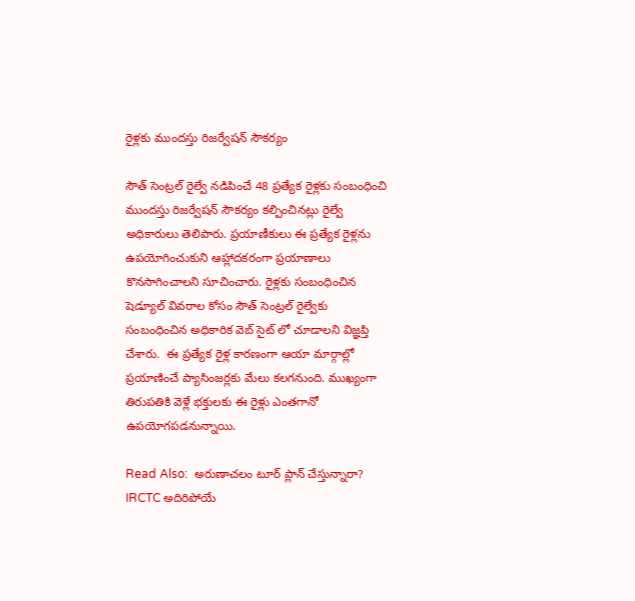రైళ్లకు ముందస్తు రిజర్వేషన్ సౌకర్యం

సౌత్ సెంట్రల్ రైల్వే నడిపించే 48 ప్రత్యేక రైళ్లకు సంబంధించి ముందస్తు రిజర్వేషన్ సౌకర్యం కల్పించినట్లు రైల్వే అధికారులు తెలిపారు. ప్రయాణీకులు ఈ ప్రత్యేక రైళ్లను ఉపయోగించుకుని ఆహ్లాదకరంగా ప్రయాణాలు కొనసాగించాలని సూచించారు. రైళ్లకు సంబంధించిన షెడ్యూల్ వివరాల కోసం సౌత్ సెంట్రల్ రైల్వేకు సంబంధించిన అధికారిక వెబ్ సైట్ లో చూడాలని విజ్ఞప్తి చేశారు.  ఈ ప్రత్యేక రైళ్ల కారణంగా ఆయా మార్గాల్లో ప్రయాణించే ప్యాసింజర్లకు మేలు కలగనుంది. ముఖ్యంగా తిరుపతికి వెళ్లే భక్తులకు ఈ రైళ్లు ఎంతగానో ఉపయోగపడనున్నాయి.

Read Also:  అరుణాచలం టూర్ ప్లాన్ చేస్తున్నారా? IRCTC అదిరిపోయే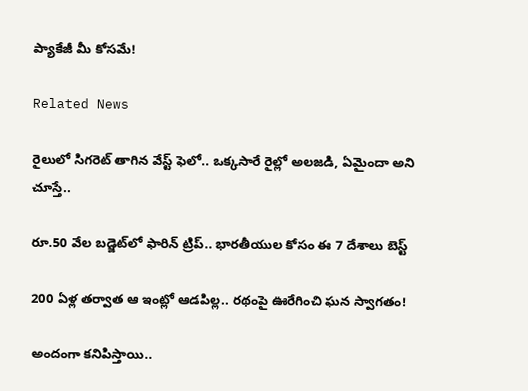ప్యాకేజీ మీ కోసమే!

Related News

రైలులో సిగరెట్ తాగిన వేస్ట్ ఫెలో.. ఒక్కసారే రైల్లో అలజడి, ఏమైందా అని చూస్తే..

రూ.50 వేల బడ్జెట్‌లో ఫారిన్ ట్రిప్.. భారతీయుల కోసం ఈ 7 దేశాలు బెస్ట్

200 ఏళ్ల తర్వాత ఆ ఇంట్లో ఆడపిల్ల.. రథంపై ఊరేగించి ఘన స్వాగతం!

అందంగా కనిపిస్తాయి..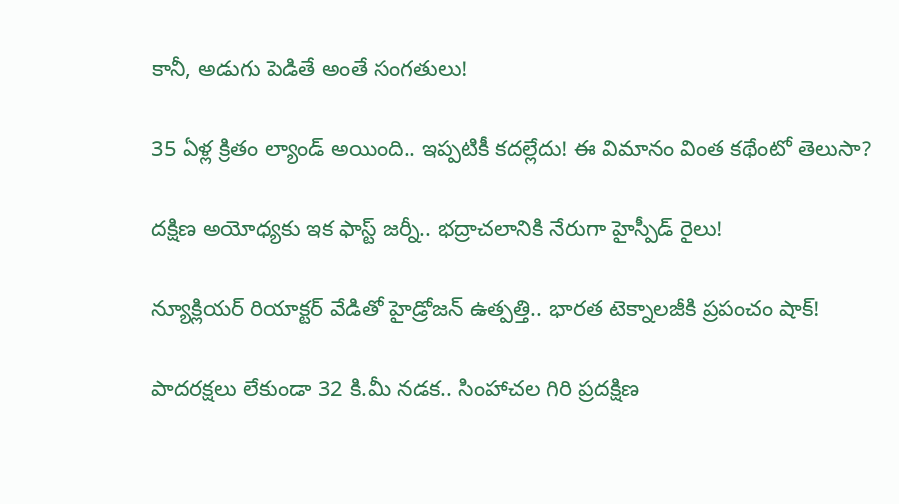కానీ, అడుగు పెడితే అంతే సంగతులు!

35 ఏళ్ల క్రితం ల్యాండ్ అయింది.. ఇప్పటికీ కదల్లేదు! ఈ విమానం వింత కథేంటో తెలుసా?

దక్షిణ అయోధ్యకు ఇక ఫాస్ట్ జర్నీ.. భద్రాచలానికి నేరుగా హైస్పీడ్ రైలు!

న్యూక్లియర్ రియాక్టర్ వేడితో హైడ్రోజన్ ఉత్పత్తి.. భారత టెక్నాలజీకి ప్రపంచం షాక్!

పాదరక్షలు లేకుండా 32 కి.మీ నడక.. సింహాచల గిరి ప్రదక్షిణ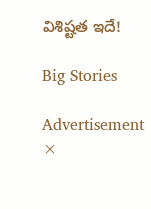విశిష్టత ఇదే!

Big Stories

Advertisement
×